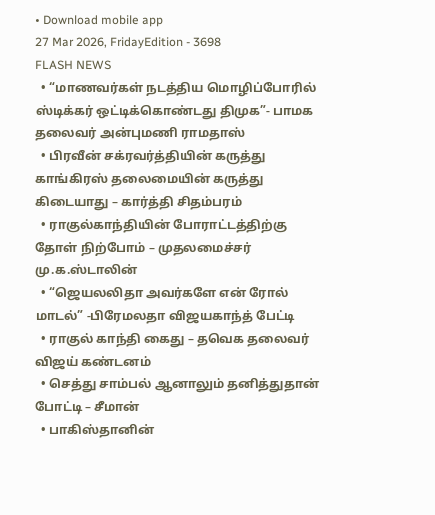• Download mobile app
27 Mar 2026, FridayEdition - 3698
FLASH NEWS
  • “மாணவர்கள் நடத்திய மொழிப்போரில் ஸ்டிக்கர் ஒட்டிக்கொண்டது திமுக”- பாமக தலைவர் அன்புமணி ராமதாஸ்
  • பிரவீன் சக்ரவர்த்தியின் கருத்து காங்கிரஸ் தலைமையின் கருத்து கிடையாது – கார்த்தி சிதம்பரம்
  • ராகுல்காந்தியின் போராட்டத்திற்கு தோள் நிற்போம் – முதலமைச்சர் மு.க.ஸ்டாலின்
  • “ஜெயலலிதா அவர்களே என் ரோல் மாடல்” -பிரேமலதா விஜயகாந்த் பேட்டி
  • ராகுல் காந்தி கைது – தவெக தலைவர் விஜய் கண்டனம்
  • செத்து சாம்பல் ஆனாலும் தனித்துதான் போட்டி – சீமான்
  • பாகிஸ்தானின்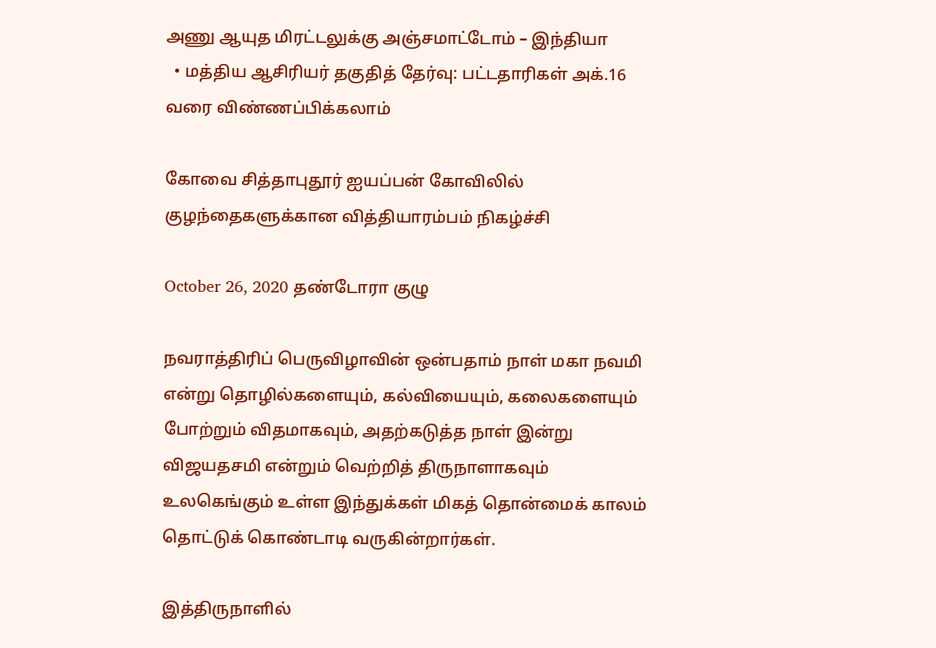அணு ஆயுத மிரட்டலுக்கு அஞ்சமாட்டோம் – இந்தியா
  • மத்திய ஆசிரியர் தகுதித் தேர்வு: பட்டதாரிகள் அக்.16 வரை விண்ணப்பிக்கலாம்

கோவை சித்தாபுதூர் ஐயப்பன் கோவிலில் குழந்தைகளுக்கான வித்தியாரம்பம் நிகழ்ச்சி

October 26, 2020 தண்டோரா குழு

நவராத்திரிப் பெருவிழாவின் ஒன்பதாம் நாள் மகா நவமி என்று தொழில்களையும், கல்வியையும், கலைகளையும் போற்றும் விதமாகவும், அதற்கடுத்த நாள் இன்று விஜயதசமி என்றும் வெற்றித் திருநாளாகவும் உலகெங்கும் உள்ள இந்துக்கள் மிகத் தொன்மைக் காலம் தொட்டுக் கொண்டாடி வருகின்றார்கள்.

இத்திருநாளில்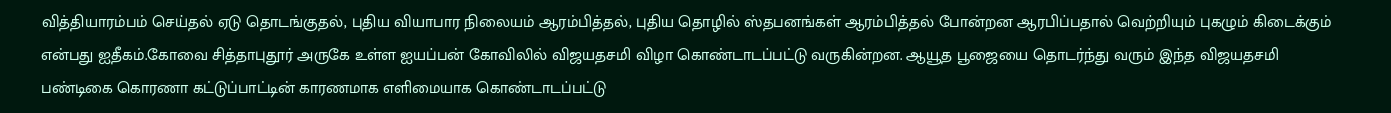வித்தியாரம்பம் செய்தல் ஏடு தொடங்குதல், புதிய வியாபார நிலையம் ஆரம்பித்தல், புதிய தொழில் ஸ்தபனங்கள் ஆரம்பித்தல் போன்றன ஆரபிப்பதால் வெற்றியும் புகழும் கிடைக்கும் என்பது ஐதீகம்.கோவை சித்தாபுதூர் அருகே உள்ள ஐயப்பன் கோவிலில் விஜயதசமி விழா கொண்டாடப்பட்டு வருகின்றன. ஆயூத பூஜையை தொடர்ந்து வரும் இந்த விஜயதசமி பண்டிகை கொரணா கட்டுப்பாட்டின் காரணமாக எளிமையாக கொண்டாடப்பட்டு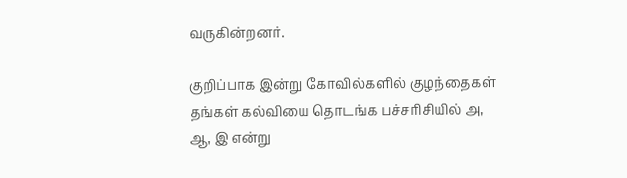வருகின்றனர்.

குறிப்பாக இன்று கோவில்களில் குழந்தைகள் தங்கள் கல்வியை தொடங்க பச்சரிசியில் அ, ஆ, இ என்று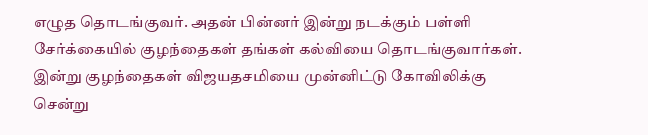எழுத தொடங்குவர். அதன் பின்னர் இன்று நடக்கும் பள்ளி சேர்க்கையில் குழந்தைகள் தங்கள் கல்வியை தொடங்குவார்கள். இன்று குழந்தைகள் விஜயதசமியை முன்னிட்டு கோவிலிக்கு சென்று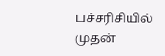பச்சரிசியில் முதன்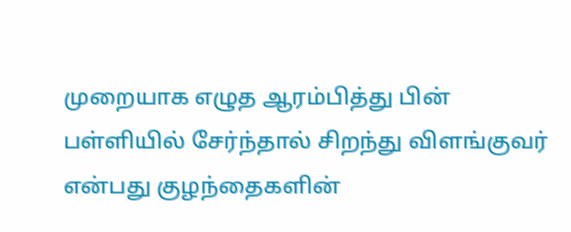முறையாக எழுத ஆரம்பித்து பின் பள்ளியில் சேர்ந்தால் சிறந்து விளங்குவர் என்பது குழந்தைகளின்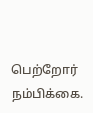பெற்றோர் நம்பிக்கை.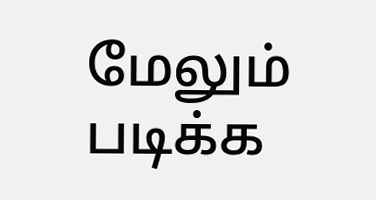மேலும் படிக்க